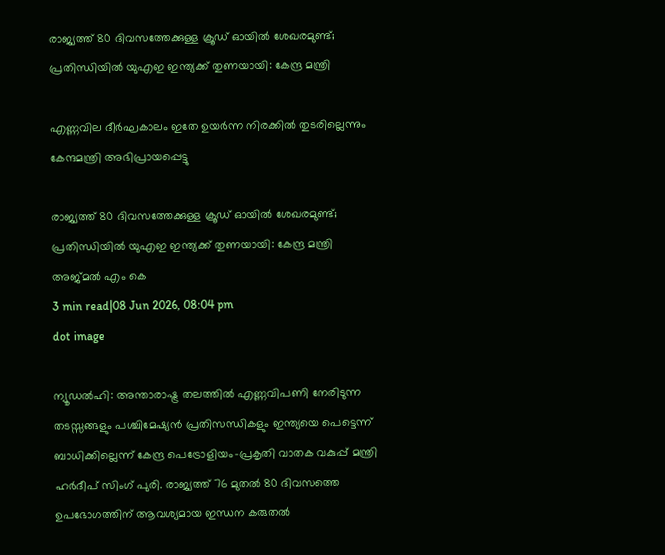രാജ്യത്ത് 80 ദിവസത്തേക്കുള്ള ക്രൂഡ് ഓയില്‍ ശേഖരമുണ്ട്; പ്രതിന്ധിയില്‍ യുഎഇ ഇന്ത്യക്ക് തുണയായി: കേന്ദ്ര മന്ത്രി

എണ്ണവില ദീർഘകാലം ഇതേ ഉയർന്ന നിരക്കിൽ തുടരില്ലെന്നും കേന്ദമന്ത്രി അഭിപ്രായപ്പെട്ടു

രാജ്യത്ത് 80 ദിവസത്തേക്കുള്ള ക്രൂഡ് ഓയില്‍ ശേഖരമുണ്ട്; പ്രതിന്ധിയില്‍ യുഎഇ ഇന്ത്യക്ക് തുണയായി: കേന്ദ്ര മന്ത്രി
അജ്മല്‍ എം കെ
3 min read|08 Jun 2026, 08:04 pm
dot image

ന്യൂഡൽഹി: അന്താരാഷ്ട്ര തലത്തിൽ എണ്ണവിപണി നേരിടുന്ന തടസ്സങ്ങളും പശ്ചിമേഷ്യൻ പ്രതിസന്ധികളും ഇന്ത്യയെ പെട്ടെന്ന് ബാധിക്കില്ലെന്ന് കേന്ദ്ര പെട്രോളിയം-പ്രകൃതി വാതക വകുപ്പ് മന്ത്രി ഹർദീപ് സിംഗ് പുരി. രാജ്യത്ത് 76 മുതൽ 80 ദിവസത്തെ ഉപഭോഗത്തിന് ആവശ്യമായ ഇന്ധന കരുതൽ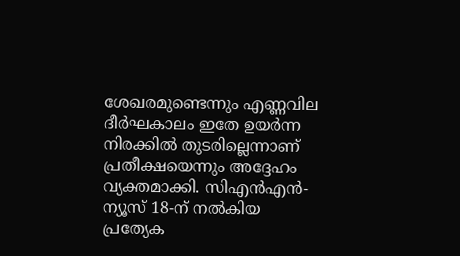ശേഖരമുണ്ടെന്നും എണ്ണവില ദീർഘകാലം ഇതേ ഉയർന്ന നിരക്കിൽ തുടരില്ലെന്നാണ് പ്രതീക്ഷയെന്നും അദ്ദേഹം വ്യക്തമാക്കി. സിഎൻഎൻ-ന്യൂസ് 18-ന് നൽകിയ പ്രത്യേക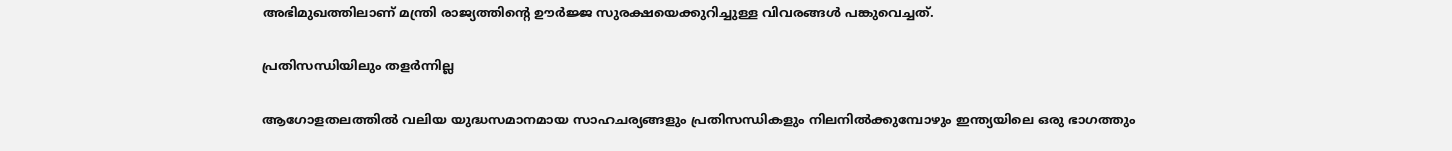അഭിമുഖത്തിലാണ് മന്ത്രി രാജ്യത്തിന്റെ ഊർജ്ജ സുരക്ഷയെക്കുറിച്ചുള്ള വിവരങ്ങൾ പങ്കുവെച്ചത്.

പ്രതിസന്ധിയിലും തളർന്നില്ല

ആഗോളതലത്തിൽ വലിയ യുദ്ധസമാനമായ സാഹചര്യങ്ങളും പ്രതിസന്ധികളും നിലനിൽക്കുമ്പോഴും ഇന്ത്യയിലെ ഒരു ഭാഗത്തും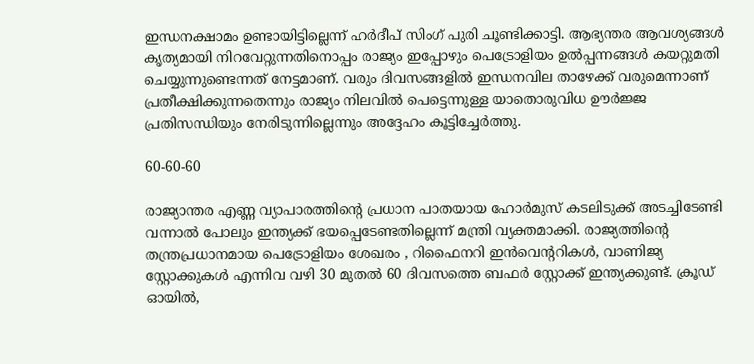ഇന്ധനക്ഷാമം ഉണ്ടായിട്ടില്ലെന്ന് ഹർദീപ് സിംഗ് പുരി ചൂണ്ടിക്കാട്ടി. ആഭ്യന്തര ആവശ്യങ്ങൾ കൃത്യമായി നിറവേറ്റുന്നതിനൊപ്പം രാജ്യം ഇപ്പോഴും പെട്രോളിയം ഉൽപ്പന്നങ്ങൾ കയറ്റുമതി ചെയ്യുന്നുണ്ടെന്നത് നേട്ടമാണ്. വരും ദിവസങ്ങളിൽ ഇന്ധനവില താഴേക്ക് വരുമെന്നാണ് പ്രതീക്ഷിക്കുന്നതെന്നും രാജ്യം നിലവിൽ പെട്ടെന്നുള്ള യാതൊരുവിധ ഊർജ്ജ പ്രതിസന്ധിയും നേരിടുന്നില്ലെന്നും അദ്ദേഹം കൂട്ടിച്ചേർത്തു.

60-60-60

രാജ്യാന്തര എണ്ണ വ്യാപാരത്തിന്‍റെ പ്രധാന പാതയായ ഹോർമുസ് കടലിടുക്ക് അടച്ചിടേണ്ടി വന്നാൽ പോലും ഇന്ത്യക്ക് ഭയപ്പെടേണ്ടതില്ലെന്ന് മന്ത്രി വ്യക്തമാക്കി. രാജ്യത്തിന്റെ തന്ത്രപ്രധാനമായ പെട്രോളിയം ശേഖരം , റിഫൈനറി ഇൻവെന്ററികൾ, വാണിജ്യ സ്റ്റോക്കുകൾ എന്നിവ വഴി 30 മുതൽ 60 ദിവസത്തെ ബഫർ സ്റ്റോക്ക് ഇന്ത്യക്കുണ്ട്. ക്രൂഡ് ഓയിൽ,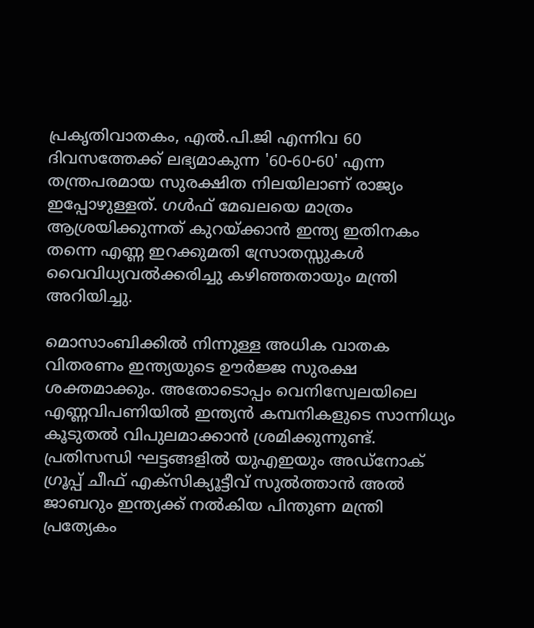പ്രകൃതിവാതകം, എൽ.പി.ജി എന്നിവ 60 ദിവസത്തേക്ക് ലഭ്യമാകുന്ന '60-60-60' എന്ന തന്ത്രപരമായ സുരക്ഷിത നിലയിലാണ് രാജ്യം ഇപ്പോഴുള്ളത്. ഗൾഫ് മേഖലയെ മാത്രം ആശ്രയിക്കുന്നത് കുറയ്ക്കാൻ ഇന്ത്യ ഇതിനകം തന്നെ എണ്ണ ഇറക്കുമതി സ്രോതസ്സുകൾ വൈവിധ്യവൽക്കരിച്ചു കഴിഞ്ഞതായും മന്ത്രി അറിയിച്ചു.

മൊസാംബിക്കിൽ നിന്നുള്ള അധിക വാതക വിതരണം ഇന്ത്യയുടെ ഊർജ്ജ സുരക്ഷ ശക്തമാക്കും. അതോടൊപ്പം വെനിസ്വേലയിലെ എണ്ണവിപണിയിൽ ഇന്ത്യൻ കമ്പനികളുടെ സാന്നിധ്യം കൂടുതൽ വിപുലമാക്കാൻ ശ്രമിക്കുന്നുണ്ട്. പ്രതിസന്ധി ഘട്ടങ്ങളിൽ യുഎഇയും അഡ്‌നോക് ഗ്രൂപ്പ് ചീഫ് എക്സിക്യൂട്ടീവ് സുൽത്താൻ അൽ ജാബറും ഇന്ത്യക്ക് നൽകിയ പിന്തുണ മന്ത്രി പ്രത്യേകം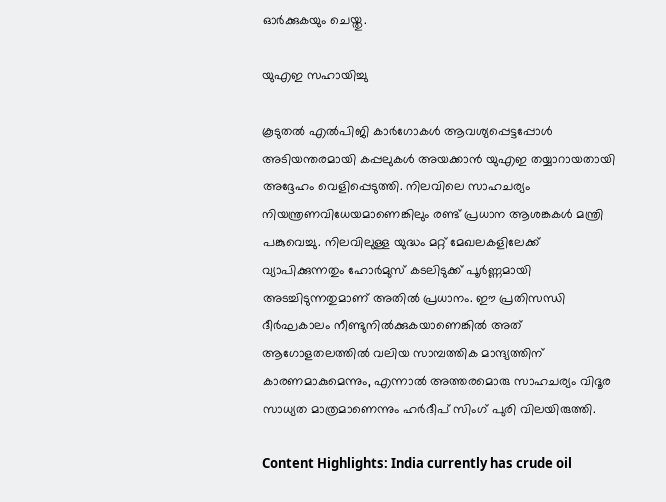ഓർക്കുകയും ചെയ്തു.

യുഎഇ സഹായിച്ചു

കൂടുതൽ എൽപിജി കാർഗോകൾ ആവശ്യപ്പെട്ടപ്പോൾ അടിയന്തരമായി കപ്പലുകൾ അയക്കാൻ യുഎഇ തയ്യാറായതായി അദ്ദേഹം വെളിപ്പെടുത്തി. നിലവിലെ സാഹചര്യം നിയന്ത്രണവിധേയമാണെങ്കിലും രണ്ട് പ്രധാന ആശങ്കകൾ മന്ത്രി പങ്കുവെച്ചു. നിലവിലുള്ള യുദ്ധം മറ്റ് മേഖലകളിലേക്ക് വ്യാപിക്കുന്നതും ഹോർമുസ് കടലിടുക്ക് പൂർണ്ണമായി അടച്ചിടുന്നതുമാണ് അതിൽ പ്രധാനം. ഈ പ്രതിസന്ധി ദീർഘകാലം നീണ്ടുനിൽക്കുകയാണെങ്കിൽ അത് ആഗോളതലത്തിൽ വലിയ സാമ്പത്തിക മാന്ദ്യത്തിന് കാരണമാകുമെന്നും, എന്നാൽ അത്തരമൊരു സാഹചര്യം വിദൂര സാധ്യത മാത്രമാണെന്നും ഹർദീപ് സിംഗ് പുരി വിലയിരുത്തി.

Content Highlights: India currently has crude oil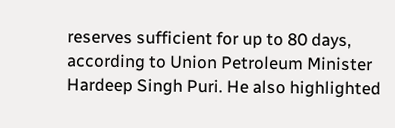reserves sufficient for up to 80 days, according to Union Petroleum Minister Hardeep Singh Puri. He also highlighted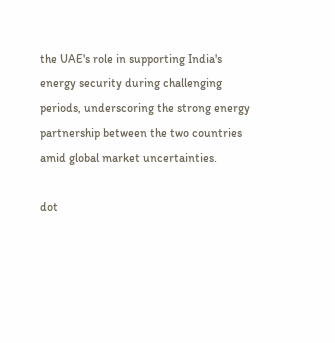the UAE's role in supporting India's energy security during challenging periods, underscoring the strong energy partnership between the two countries amid global market uncertainties.

dot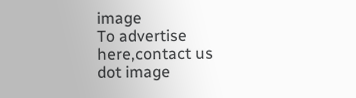image
To advertise here,contact us
dot image